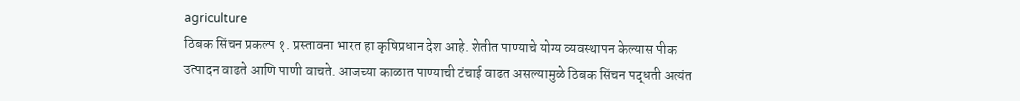agriculture
ठिबक सिंचन प्रकल्प १. प्रस्तावना भारत हा कृषिप्रधान देश आहे. शेतीत पाण्याचे योग्य व्यवस्थापन केल्यास पीक उत्पादन वाढते आणि पाणी वाचते. आजच्या काळात पाण्याची टंचाई वाढत असल्यामुळे ठिबक सिंचन पद्धती अत्यंत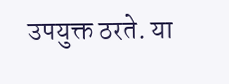उपयुक्त ठरते. या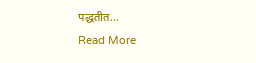पद्धतीत...
Read More